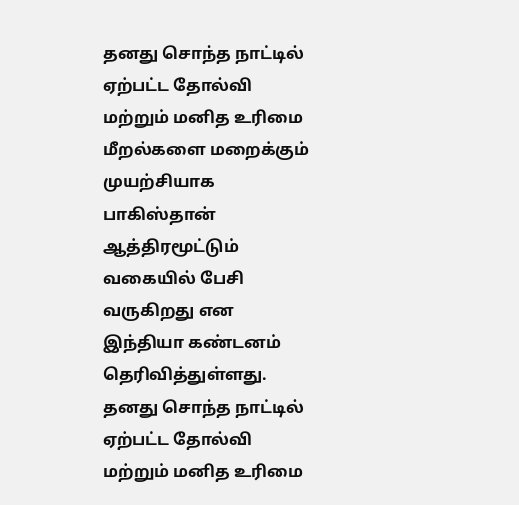தனது சொந்த நாட்டில் ஏற்பட்ட தோல்வி மற்றும் மனித உரிமை மீறல்களை மறைக்கும் முயற்சியாக பாகிஸ்தான் ஆத்திரமூட்டும் வகையில் பேசி வருகிறது என இந்தியா கண்டனம் தெரிவித்துள்ளது.
தனது சொந்த நாட்டில் ஏற்பட்ட தோல்வி மற்றும் மனித உரிமை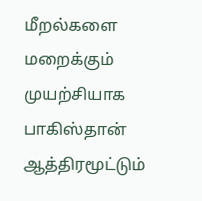மீறல்களை மறைக்கும் முயற்சியாக பாகிஸ்தான் ஆத்திரமூட்டும்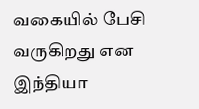வகையில் பேசி வருகிறது என இந்தியா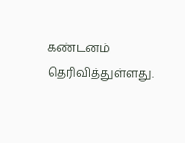கண்டனம் தெரிவித்துள்ளது.